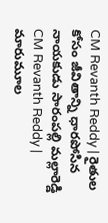CM Revanth Reddy | రైతుల కోసం జీవితాన్ని ధారపోసిన నాయకుడు సారంపల్లి మల్లారెడ్డి
CM Revanth Reddy | మారుమూల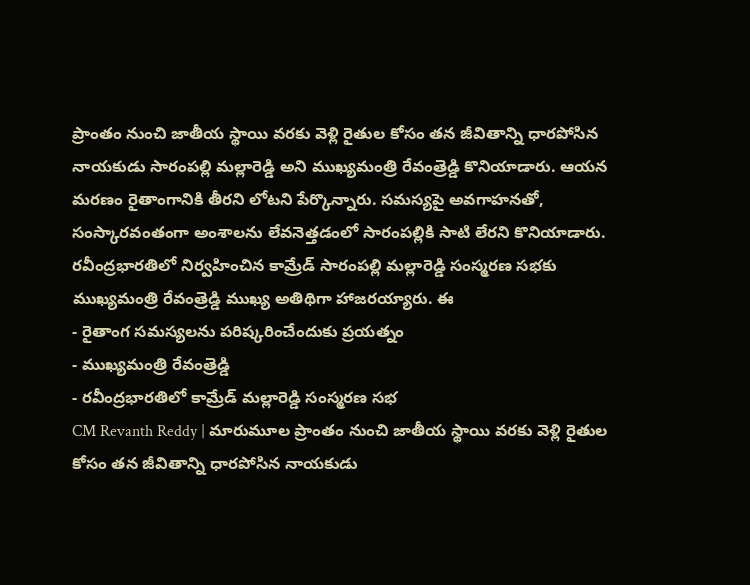ప్రాంతం నుంచి జాతీయ స్థాయి వరకు వెళ్లి రైతుల కోసం తన జీవితాన్ని ధారపోసిన నాయకుడు సారంపల్లి మల్లారెడ్డి అని ముఖ్యమంత్రి రేవంత్రెడ్డి కొనియాడారు. ఆయన మరణం రైతాంగానికి తీరని లోటని పేర్కొన్నారు. సమస్యపై అవగాహనతో, సంస్కారవంతంగా అంశాలను లేవనెత్తడంలో సారంపల్లికి సాటి లేరని కొనియాడారు. రవీంద్రభారతిలో నిర్వహించిన కామ్రేడ్ సారంపల్లి మల్లారెడ్డి సంస్మరణ సభకు ముఖ్యమంత్రి రేవంత్రెడ్డి ముఖ్య అతిథిగా హాజరయ్యారు. ఈ
- రైతాంగ సమస్యలను పరిష్కరించేందుకు ప్రయత్నం
- ముఖ్యమంత్రి రేవంత్రెడ్డి
- రవీంద్రభారతిలో కామ్రేడ్ మల్లారెడ్డి సంస్మరణ సభ
CM Revanth Reddy | మారుమూల ప్రాంతం నుంచి జాతీయ స్థాయి వరకు వెళ్లి రైతుల కోసం తన జీవితాన్ని ధారపోసిన నాయకుడు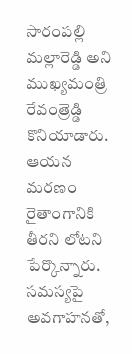సారంపల్లి మల్లారెడ్డి అని ముఖ్యమంత్రి రేవంత్రెడ్డి కొనియాడారు. ఆయన మరణం రైతాంగానికి తీరని లోటని పేర్కొన్నారు. సమస్యపై అవగాహనతో,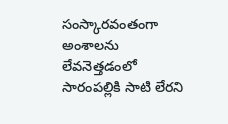సంస్కారవంతంగా అంశాలను లేవనెత్తడంలో సారంపల్లికి సాటి లేరని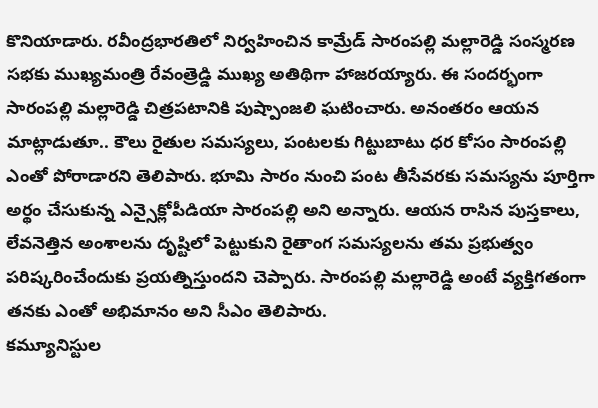కొనియాడారు. రవీంద్రభారతిలో నిర్వహించిన కామ్రేడ్ సారంపల్లి మల్లారెడ్డి సంస్మరణ సభకు ముఖ్యమంత్రి రేవంత్రెడ్డి ముఖ్య అతిథిగా హాజరయ్యారు. ఈ సందర్భంగా సారంపల్లి మల్లారెడ్డి చిత్రపటానికి పుష్పాంజలి ఘటించారు. అనంతరం ఆయన మాట్లాడుతూ.. కౌలు రైతుల సమస్యలు, పంటలకు గిట్టుబాటు ధర కోసం సారంపల్లి ఎంతో పోరాడారని తెలిపారు. భూమి సారం నుంచి పంట తీసేవరకు సమస్యను పూర్తిగా అర్థం చేసుకున్న ఎన్సైక్లోపీడియా సారంపల్లి అని అన్నారు. ఆయన రాసిన పుస్తకాలు, లేవనెత్తిన అంశాలను దృష్టిలో పెట్టుకుని రైతాంగ సమస్యలను తమ ప్రభుత్వం పరిష్కరించేందుకు ప్రయత్నిస్తుందని చెప్పారు. సారంపల్లి మల్లారెడ్డి అంటే వ్యక్తిగతంగా తనకు ఎంతో అభిమానం అని సీఎం తెలిపారు.
కమ్యూనిస్టుల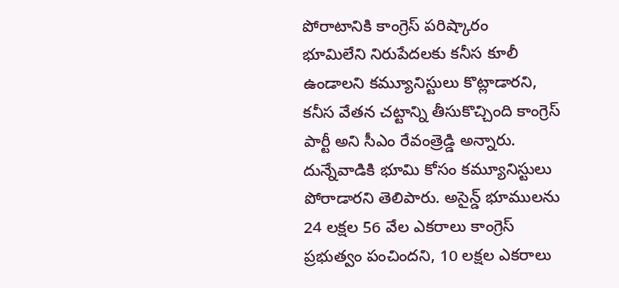పోరాటానికి కాంగ్రెస్ పరిష్కారం
భూమిలేని నిరుపేదలకు కనీస కూలీ ఉండాలని కమ్యూనిస్టులు కొట్లాడారని, కనీస వేతన చట్టాన్ని తీసుకొచ్చింది కాంగ్రెస్ పార్టీ అని సీఎం రేవంత్రెడ్డి అన్నారు. దున్నేవాడికి భూమి కోసం కమ్యూనిస్టులు పోరాడారని తెలిపారు. అసైన్డ్ భూములను 24 లక్షల 56 వేల ఎకరాలు కాంగ్రెస్ ప్రభుత్వం పంచిందని, 10 లక్షల ఎకరాలు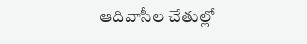ఆదివాసీల చేతుల్లో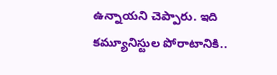ఉన్నాయని చెప్పారు. ఇది కమ్యూనిస్టుల పోరాటానికి..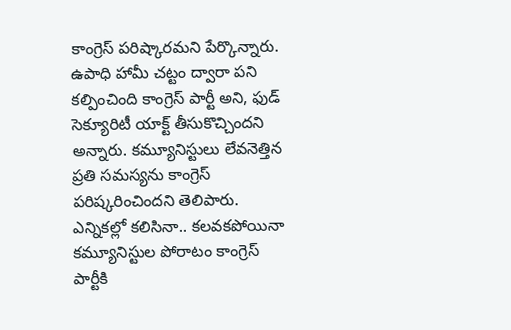కాంగ్రెస్ పరిష్కారమని పేర్కొన్నారు. ఉపాధి హామీ చట్టం ద్వారా పని కల్పించింది కాంగ్రెస్ పార్టీ అని, ఫుడ్ సెక్యూరిటీ యాక్ట్ తీసుకొచ్చిందని అన్నారు. కమ్యూనిస్టులు లేవనెత్తిన ప్రతి సమస్యను కాంగ్రెస్ పరిష్కరించిందని తెలిపారు. ఎన్నికల్లో కలిసినా.. కలవకపోయినా కమ్యూనిస్టుల పోరాటం కాంగ్రెస్ పార్టీకి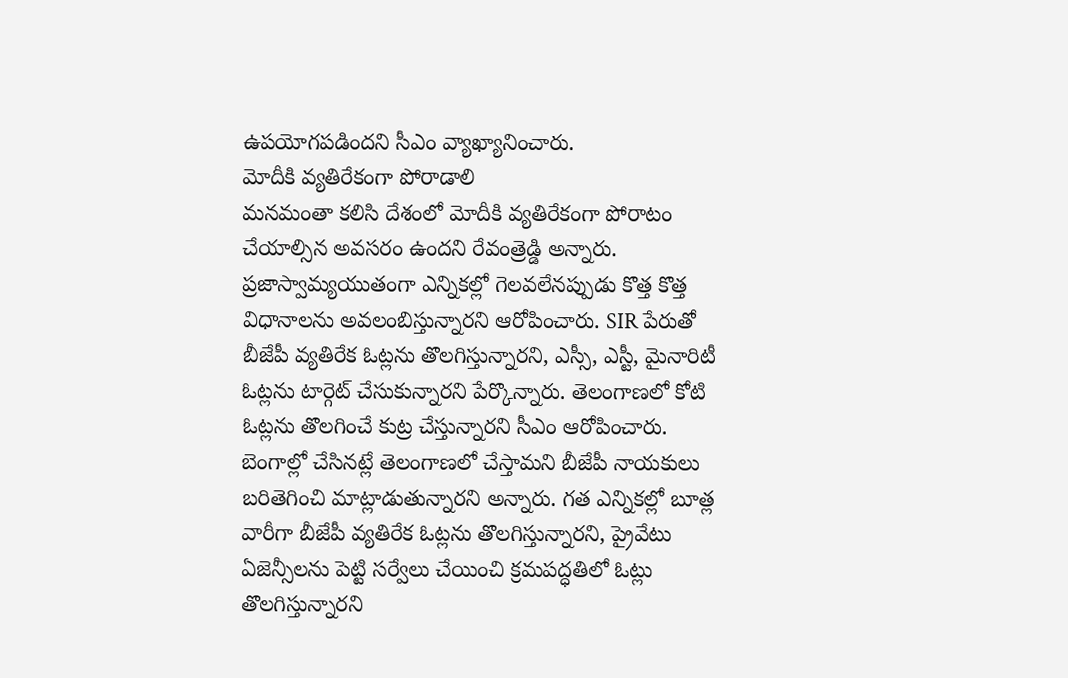ఉపయోగపడిందని సీఎం వ్యాఖ్యానించారు.
మోదీకి వ్యతిరేకంగా పోరాడాలి
మనమంతా కలిసి దేశంలో మోదీకి వ్యతిరేకంగా పోరాటం చేయాల్సిన అవసరం ఉందని రేవంత్రెడ్డి అన్నారు. ప్రజాస్వామ్యయుతంగా ఎన్నికల్లో గెలవలేనప్పుడు కొత్త కొత్త విధానాలను అవలంబిస్తున్నారని ఆరోపించారు. SIR పేరుతో బీజేపీ వ్యతిరేక ఓట్లను తొలగిస్తున్నారని, ఎస్సీ, ఎస్టీ, మైనారిటీ ఓట్లను టార్గెట్ చేసుకున్నారని పేర్కొన్నారు. తెలంగాణలో కోటి ఓట్లను తొలగించే కుట్ర చేస్తున్నారని సీఎం ఆరోపించారు. బెంగాల్లో చేసినట్లే తెలంగాణలో చేస్తామని బీజేపీ నాయకులు బరితెగించి మాట్లాడుతున్నారని అన్నారు. గత ఎన్నికల్లో బూత్ల వారీగా బీజేపీ వ్యతిరేక ఓట్లను తొలగిస్తున్నారని, ప్రైవేటు ఏజెన్సీలను పెట్టి సర్వేలు చేయించి క్రమపద్ధతిలో ఓట్లు తొలగిస్తున్నారని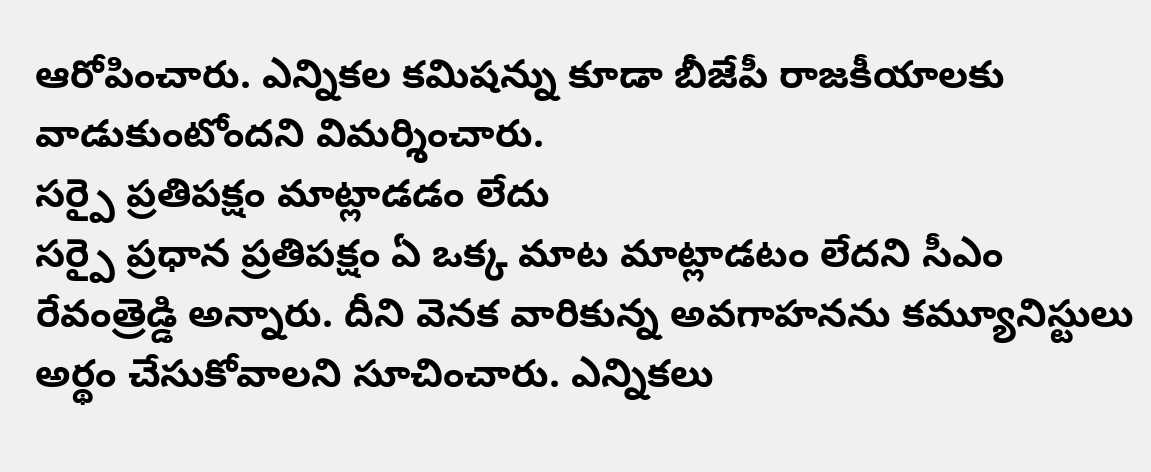ఆరోపించారు. ఎన్నికల కమిషన్ను కూడా బీజేపీ రాజకీయాలకు వాడుకుంటోందని విమర్శించారు.
సర్పై ప్రతిపక్షం మాట్లాడడం లేదు
సర్పై ప్రధాన ప్రతిపక్షం ఏ ఒక్క మాట మాట్లాడటం లేదని సీఎం రేవంత్రెడ్డి అన్నారు. దీని వెనక వారికున్న అవగాహనను కమ్యూనిస్టులు అర్థం చేసుకోవాలని సూచించారు. ఎన్నికలు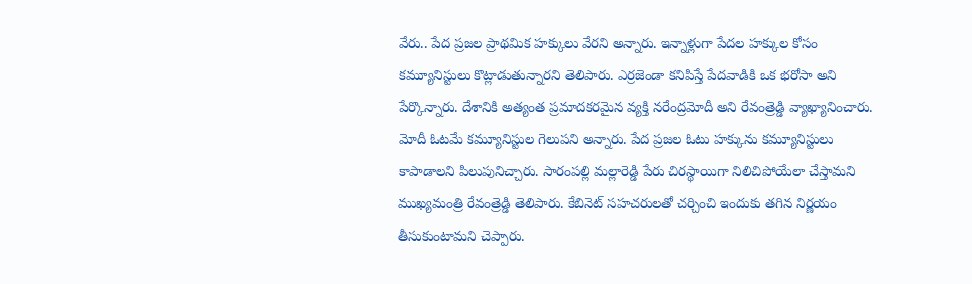వేరు.. పేద ప్రజల ప్రాథమిక హక్కులు వేరని అన్నారు. ఇన్నాళ్లుగా పేదల హక్కుల కోసం కమ్యూనిస్టులు కొట్లాడుతున్నారని తెలిపారు. ఎర్రజెండా కనిపిస్తే పేదవాడికి ఒక భరోసా అని పేర్కొన్నారు. దేశానికి అత్యంత ప్రమాదకరమైన వ్యక్తి నరేంద్రమోదీ అని రేవంత్రెడ్డి వ్యాఖ్యానించారు. మోదీ ఓటమే కమ్యూనిస్టుల గెలుపని అన్నారు. పేద ప్రజల ఓటు హక్కును కమ్యూనిస్టులు కాపాడాలని పిలుపునిచ్చారు. సారంపల్లి మల్లారెడ్డి పేరు చిరస్థాయిగా నిలిచిపోయేలా చేస్తామని ముఖ్యమంత్రి రేవంత్రెడ్డి తెలిపారు. కేబినెట్ సహచరులతో చర్చించి ఇందుకు తగిన నిర్ణయం తీసుకుంటామని చెప్పారు.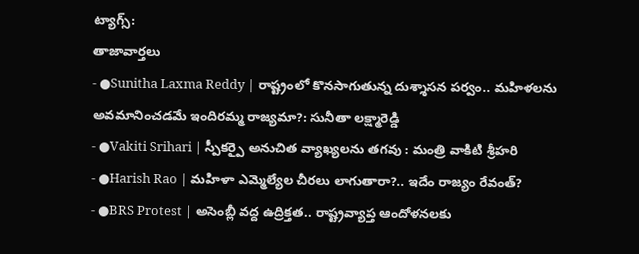ట్యాగ్స్:
తాజావార్తలు
- ●Sunitha Laxma Reddy | రాష్ట్రంలో కొనసాగుతున్న దుశ్శాసన పర్వం.. మహిళలను అవమానించడమే ఇందిరమ్మ రాజ్యమా?: సునీతా లక్ష్మారెడ్డి
- ●Vakiti Srihari | స్పీకర్పై అనుచిత వ్యాఖ్యలను తగవు : మంత్రి వాకిటి శ్రీహరి
- ●Harish Rao | మహిళా ఎమ్మెల్యేల చీరలు లాగుతారా?.. ఇదేం రాజ్యం రేవంత్?
- ●BRS Protest | అసెంబ్లీ వద్ద ఉద్రిక్తత.. రాష్ట్రవ్యాప్త ఆందోళనలకు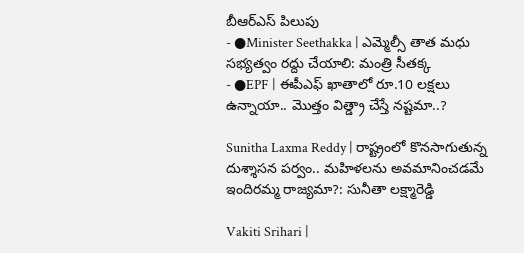బీఆర్ఎస్ పిలుపు
- ●Minister Seethakka | ఎమ్మెల్సీ తాత మధు సభ్యత్వం రద్దు చేయాలి: మంత్రి సీతక్క
- ●EPF | ఈపీఎఫ్ ఖాతాలో రూ.10 లక్షలు ఉన్నాయా.. మొత్తం విత్డ్రా చేస్తే నష్టమా..?

Sunitha Laxma Reddy | రాష్ట్రంలో కొనసాగుతున్న దుశ్శాసన పర్వం.. మహిళలను అవమానించడమే ఇందిరమ్మ రాజ్యమా?: సునీతా లక్ష్మారెడ్డి

Vakiti Srihari |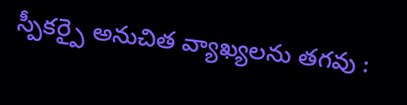స్పీకర్పై అనుచిత వ్యాఖ్యలను తగవు :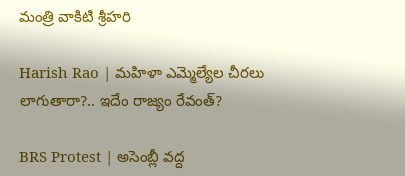మంత్రి వాకిటి శ్రీహరి

Harish Rao | మహిళా ఎమ్మెల్యేల చీరలు లాగుతారా?.. ఇదేం రాజ్యం రేవంత్?

BRS Protest | అసెంబ్లీ వద్ద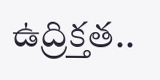ఉద్రిక్తత..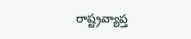రాష్ట్రవ్యాప్త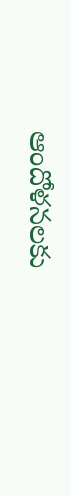ఆందోళనలకు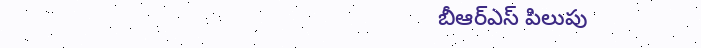బీఆర్ఎస్ పిలుపు